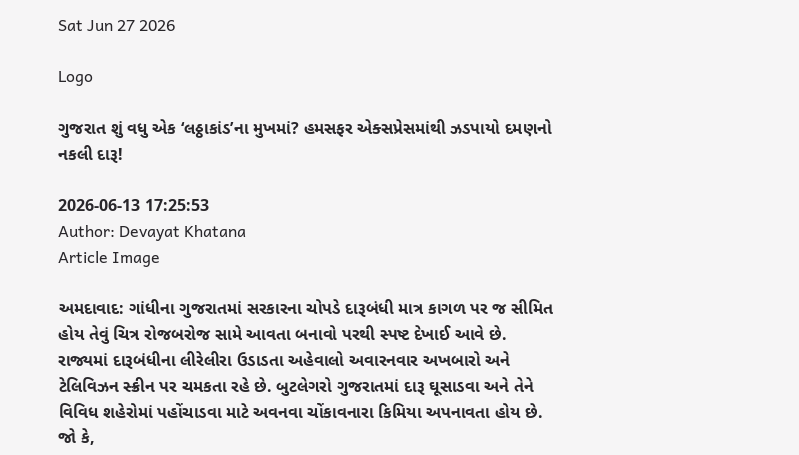Sat Jun 27 2026

Logo

ગુજરાત શું વધુ એક ‘લઠ્ઠાકાંડ’ના મુખમાં? હમસફર એક્સપ્રેસમાંથી ઝડપાયો દમણનો નકલી દારૂ!

2026-06-13 17:25:53
Author: Devayat Khatana
Article Image

અમદાવાદ: ગાંધીના ગુજરાતમાં સરકારના ચોપડે દારૂબંધી માત્ર કાગળ પર જ સીમિત હોય તેવું ચિત્ર રોજબરોજ સામે આવતા બનાવો પરથી સ્પષ્ટ દેખાઈ આવે છે. રાજ્યમાં દારૂબંધીના લીરેલીરા ઉડાડતા અહેવાલો અવારનવાર અખબારો અને ટેલિવિઝન સ્ક્રીન પર ચમકતા રહે છે. બુટલેગરો ગુજરાતમાં દારૂ ઘૂસાડવા અને તેને વિવિધ શહેરોમાં પહોંચાડવા માટે અવનવા ચોંકાવનારા કિમિયા અપનાવતા હોય છે. જો કે,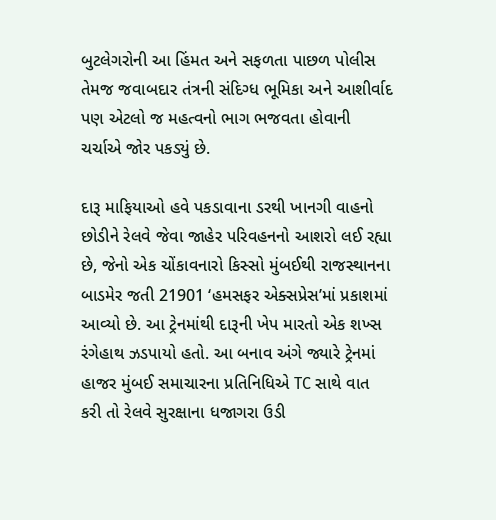બુટલેગરોની આ હિંમત અને સફળતા પાછળ પોલીસ તેમજ જવાબદાર તંત્રની સંદિગ્ધ ભૂમિકા અને આશીર્વાદ પણ એટલો જ મહત્વનો ભાગ ભજવતા હોવાની ચર્ચાએ જોર પકડ્યું છે.

દારૂ માફિયાઓ હવે પકડાવાના ડરથી ખાનગી વાહનો છોડીને રેલવે જેવા જાહેર પરિવહનનો આશરો લઈ રહ્યા છે, જેનો એક ચોંકાવનારો કિસ્સો મુંબઈથી રાજસ્થાનના બાડમેર જતી 21901 ‘હમસફર એક્સપ્રેસ’માં પ્રકાશમાં આવ્યો છે. આ ટ્રેનમાંથી દારૂની ખેપ મારતો એક શખ્સ રંગેહાથ ઝડપાયો હતો. આ બનાવ અંગે જ્યારે ટ્રેનમાં હાજર મુંબઈ સમાચારના પ્રતિનિધિએ TC સાથે વાત કરી તો રેલવે સુરક્ષાના ધજાગરા ઉડી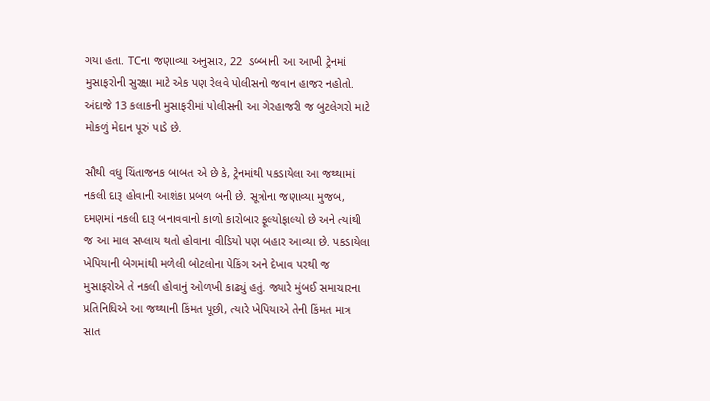ગયા હતા. TCના જણાવ્યા અનુસાર, 22  ડબ્બાની આ આખી ટ્રેનમાં મુસાફરોની સુરક્ષા માટે એક પણ રેલવે પોલીસનો જવાન હાજર નહોતો. અંદાજે 13 કલાકની મુસાફરીમાં પોલીસની આ ગેરહાજરી જ બુટલેગરો માટે મોકળું મેદાન પૂરું પાડે છે.

સૌથી વધુ ચિંતાજનક બાબત એ છે કે, ટ્રેનમાંથી પકડાયેલા આ જથ્થામાં નકલી દારૂ હોવાની આશંકા પ્રબળ બની છે. સૂત્રોના જણાવ્યા મુજબ, દમણમાં નકલી દારૂ બનાવવાનો કાળો કારોબાર ફૂલ્યોફાલ્યો છે અને ત્યાંથી જ આ માલ સપ્લાય થતો હોવાના વીડિયો પણ બહાર આવ્યા છે. પકડાયેલા ખેપિયાની બેગમાંથી મળેલી બોટલોના પેકિંગ અને દેખાવ પરથી જ મુસાફરોએ તે નકલી હોવાનું ઓળખી કાઢ્યું હતું. જ્યારે મુંબઈ સમાચારના પ્રતિનિધિએ આ જથ્થાની કિંમત પૂછી, ત્યારે ખેપિયાએ તેની કિંમત માત્ર સાત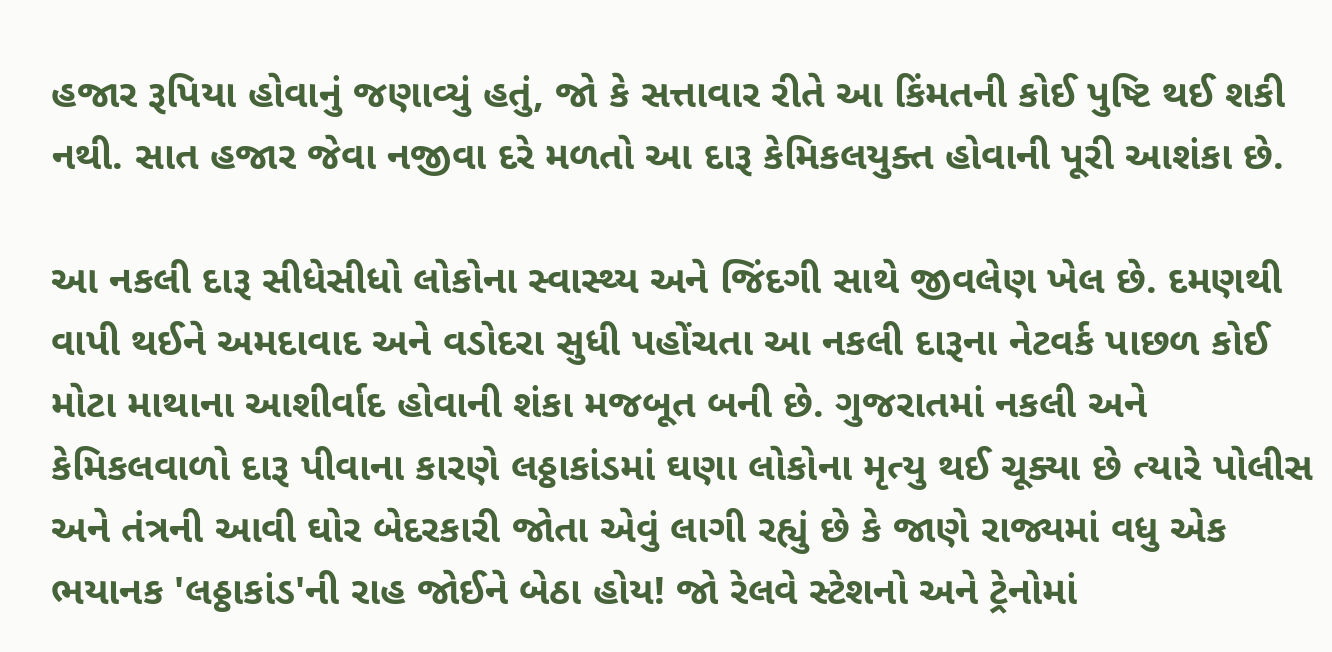હજાર રૂપિયા હોવાનું જણાવ્યું હતું, જો કે સત્તાવાર રીતે આ કિંમતની કોઈ પુષ્ટિ થઈ શકી નથી. સાત હજાર જેવા નજીવા દરે મળતો આ દારૂ કેમિકલયુક્ત હોવાની પૂરી આશંકા છે.

આ નકલી દારૂ સીધેસીધો લોકોના સ્વાસ્થ્ય અને જિંદગી સાથે જીવલેણ ખેલ છે. દમણથી વાપી થઈને અમદાવાદ અને વડોદરા સુધી પહોંચતા આ નકલી દારૂના નેટવર્ક પાછળ કોઈ મોટા માથાના આશીર્વાદ હોવાની શંકા મજબૂત બની છે. ગુજરાતમાં નકલી અને કેમિકલવાળો દારૂ પીવાના કારણે લઠ્ઠાકાંડમાં ઘણા લોકોના મૃત્યુ થઈ ચૂક્યા છે ત્યારે પોલીસ અને તંત્રની આવી ઘોર બેદરકારી જોતા એવું લાગી રહ્યું છે કે જાણે રાજ્યમાં વધુ એક ભયાનક 'લઠ્ઠાકાંડ'ની રાહ જોઈને બેઠા હોય! જો રેલવે સ્ટેશનો અને ટ્રેનોમાં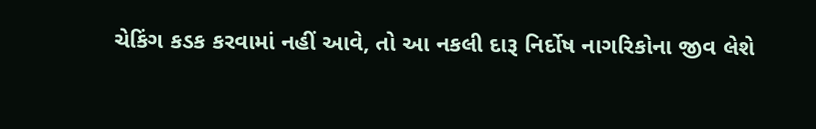ચેકિંગ કડક કરવામાં નહીં આવે, તો આ નકલી દારૂ નિર્દોષ નાગરિકોના જીવ લેશે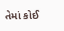તેમાં કોઈ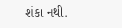શંકા નથી.